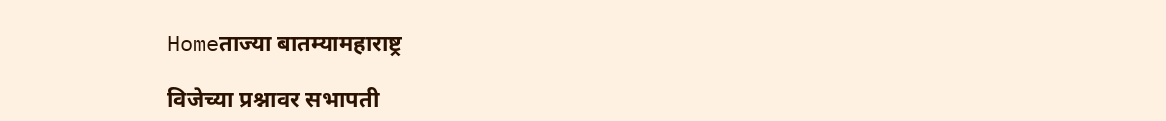Homeताज्या बातम्यामहाराष्ट्र

विजेच्या प्रश्नावर सभापती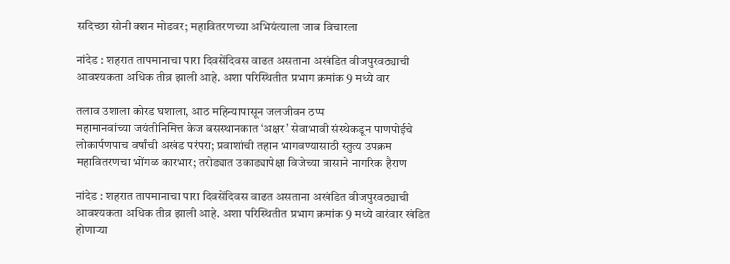सदिच्छा सोनी क्शन मोडवर; महावितरणच्या अभियंत्याला जाब विचारला

नांदेड : शहरात तापमानाचा पारा दिवसेंदिवस वाढत असताना अखंडित वीजपुरवठ्याची आवश्यकता अधिक तीव्र झाली आहे. अशा परिस्थितीत प्रभाग क्रमांक 9 मध्ये वार

तलाव उशाला कोरड घशाला, आठ महिन्यापासून जलजीवन ठप्प
महामानवांच्या जयंतीनिमित्त केज बसस्थानकात ‘अक्षर’ सेवाभावी संस्थेकडून पाणपोईचे लोकार्पणपाच वर्षांची अखंड परंपरा; प्रवाशांची तहान भागवण्यासाठी स्तुत्य उपक्रम
महावितरणचा भोंगळ कारभार; तरोड्यात उकाड्यापेक्षा विजेच्या त्रासाने नागरिक हैराण

नांदेड : शहरात तापमानाचा पारा दिवसेंदिवस वाढत असताना अखंडित वीजपुरवठ्याची आवश्यकता अधिक तीव्र झाली आहे. अशा परिस्थितीत प्रभाग क्रमांक 9 मध्ये वारंवार खंडित होणार्‍या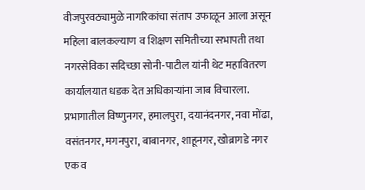वीजपुरवठ्यामुळे नागरिकांचा संताप उफाळून आला असून महिला बालकल्याण व शिक्षण समितीच्या सभापती तथा नगरसेविका सदिच्छा सोनी-पाटील यांनी थेट महावितरण कार्यालयात धडक देत अधिकार्‍यांना जाब विचारला.
प्रभागातील विष्णुनगर, हमालपुरा, दयानंदनगर, नवा मोंढा, वसंतनगर, मगनपुरा, बाबानगर, शाहूनगर, खोब्रागडे नगर एक व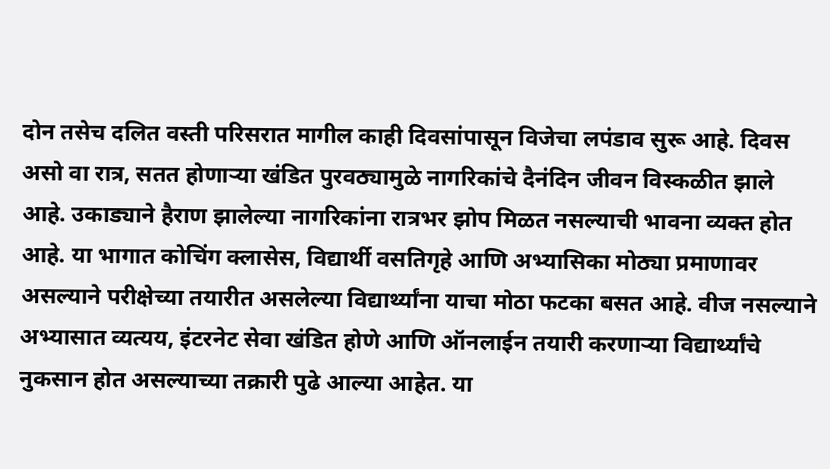दोन तसेच दलित वस्ती परिसरात मागील काही दिवसांपासून विजेचा लपंडाव सुरू आहे. दिवस असो वा रात्र, सतत होणार्‍या खंडित पुरवठ्यामुळे नागरिकांचे दैनंदिन जीवन विस्कळीत झाले आहे. उकाड्याने हैराण झालेल्या नागरिकांना रात्रभर झोप मिळत नसल्याची भावना व्यक्त होत आहे. या भागात कोचिंग क्लासेस, विद्यार्थी वसतिगृहे आणि अभ्यासिका मोठ्या प्रमाणावर असल्याने परीक्षेच्या तयारीत असलेल्या विद्यार्थ्यांना याचा मोठा फटका बसत आहे. वीज नसल्याने अभ्यासात व्यत्यय, इंटरनेट सेवा खंडित होणे आणि ऑनलाईन तयारी करणार्‍या विद्यार्थ्यांचे नुकसान होत असल्याच्या तक्रारी पुढे आल्या आहेत. या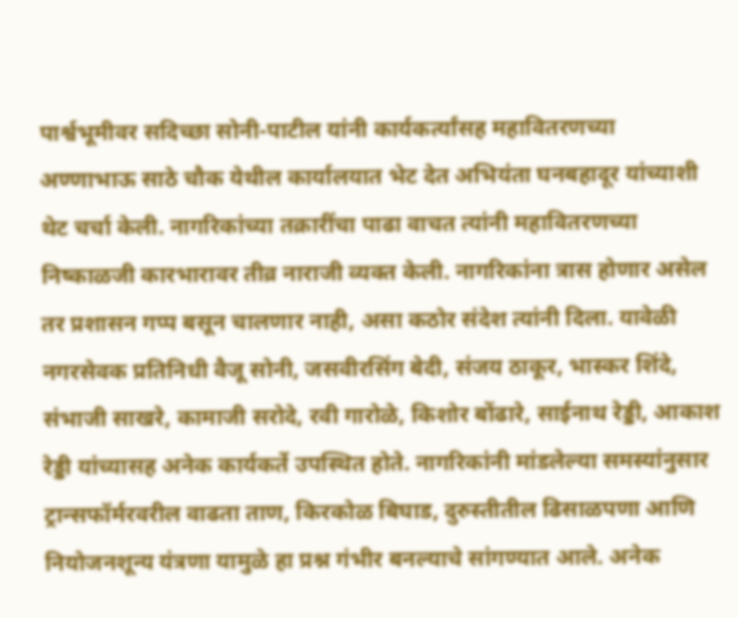पार्श्वभूमीवर सदिच्छा सोनी-पाटील यांनी कार्यकर्त्यांसह महावितरणच्या अण्णाभाऊ साठे चौक येथील कार्यालयात भेट देत अभियंता घनबहादूर यांच्याशी थेट चर्चा केली. नागरिकांच्या तक्रारींचा पाढा वाचत त्यांनी महावितरणच्या निष्काळजी कारभारावर तीव्र नाराजी व्यक्त केली. नागरिकांना त्रास होणार असेल तर प्रशासन गप्प बसून चालणार नाही, असा कठोर संदेश त्यांनी दिला. यावेळी नगरसेवक प्रतिनिधी वैजू सोनी, जसवीरसिंग बेदी, संजय ठाकूर, भास्कर शिंदे, संभाजी साखरे, कामाजी सरोदे, रवी गारोळे, किशोर बोंढारे, साईनाथ रेड्डी, आकाश रेड्डी यांच्यासह अनेक कार्यकर्ते उपस्थित होते. नागरिकांनी मांडलेल्या समस्यांनुसार ट्रान्सफॉर्मरवरील वाढता ताण, किरकोळ बिघाड, दुरुस्तीतील ढिसाळपणा आणि नियोजनशून्य यंत्रणा यामुळे हा प्रश्न गंभीर बनल्याचे सांगण्यात आले. अनेक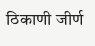ठिकाणी जीर्ण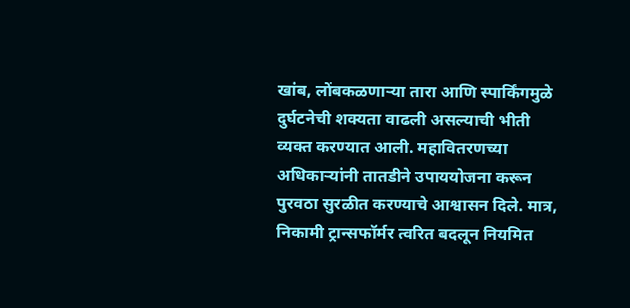खांब, लोंबकळणार्‍या तारा आणि स्पार्किंगमुळे दुर्घटनेची शक्यता वाढली असल्याची भीती व्यक्त करण्यात आली. महावितरणच्या अधिकार्‍यांनी तातडीने उपाययोजना करून पुरवठा सुरळीत करण्याचे आश्वासन दिले. मात्र, निकामी ट्रान्सफॉर्मर त्वरित बदलून नियमित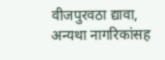वीजपुरवठा द्यावा, अन्यथा नागरिकांसह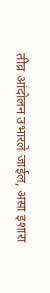तीव्र आंदोलन उभारले जाईल, असा इशारा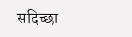सदिच्छा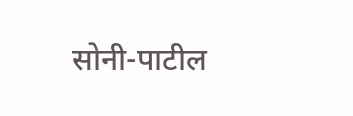सोनी-पाटील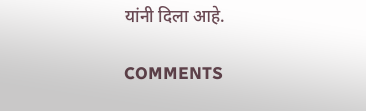यांनी दिला आहे.

COMMENTS